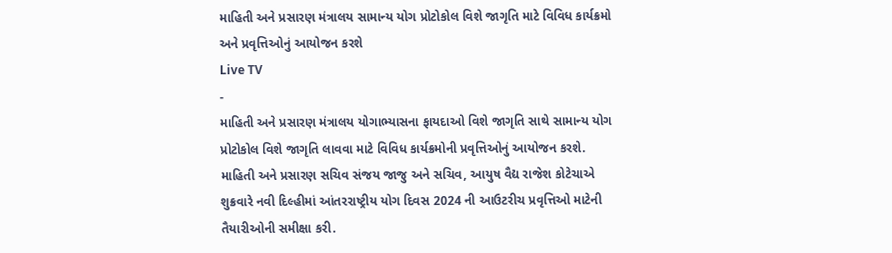માહિતી અને પ્રસારણ મંત્રાલય સામાન્ય યોગ પ્રોટોકોલ વિશે જાગૃતિ માટે વિવિધ કાર્યક્રમો અને પ્રવૃત્તિઓનું આયોજન કરશે
Live TV
-
માહિતી અને પ્રસારણ મંત્રાલય યોગાભ્યાસના ફાયદાઓ વિશે જાગૃતિ સાથે સામાન્ય યોગ પ્રોટોકોલ વિશે જાગૃતિ લાવવા માટે વિવિધ કાર્યક્રમોની પ્રવૃત્તિઓનું આયોજન કરશે. માહિતી અને પ્રસારણ સચિવ સંજય જાજુ અને સચિવ, આયુષ વૈદ્ય રાજેશ કોટેચાએ શુક્રવારે નવી દિલ્હીમાં આંતરરાષ્ટ્રીય યોગ દિવસ 2024 ની આઉટરીચ પ્રવૃત્તિઓ માટેની તૈયારીઓની સમીક્ષા કરી.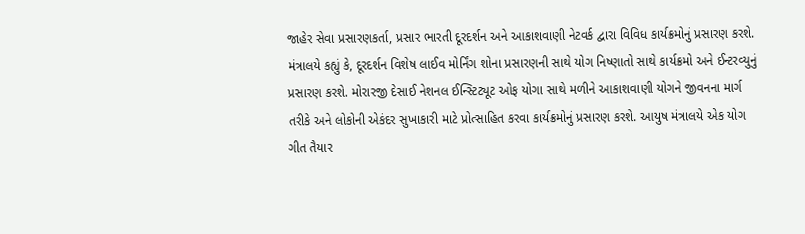જાહેર સેવા પ્રસારણકર્તા, પ્રસાર ભારતી દૂરદર્શન અને આકાશવાણી નેટવર્ક દ્વારા વિવિધ કાર્યક્રમોનું પ્રસારણ કરશે. મંત્રાલયે કહ્યું કે, દૂરદર્શન વિશેષ લાઈવ મોર્નિંગ શોના પ્રસારણની સાથે યોગ નિષ્ણાતો સાથે કાર્યક્રમો અને ઈન્ટરવ્યુનું પ્રસારણ કરશે. મોરારજી દેસાઈ નેશનલ ઈન્સ્ટિટ્યૂટ ઓફ યોગા સાથે મળીને આકાશવાણી યોગને જીવનના માર્ગ તરીકે અને લોકોની એકંદર સુખાકારી માટે પ્રોત્સાહિત કરવા કાર્યક્રમોનું પ્રસારણ કરશે. આયુષ મંત્રાલયે એક યોગ ગીત તૈયાર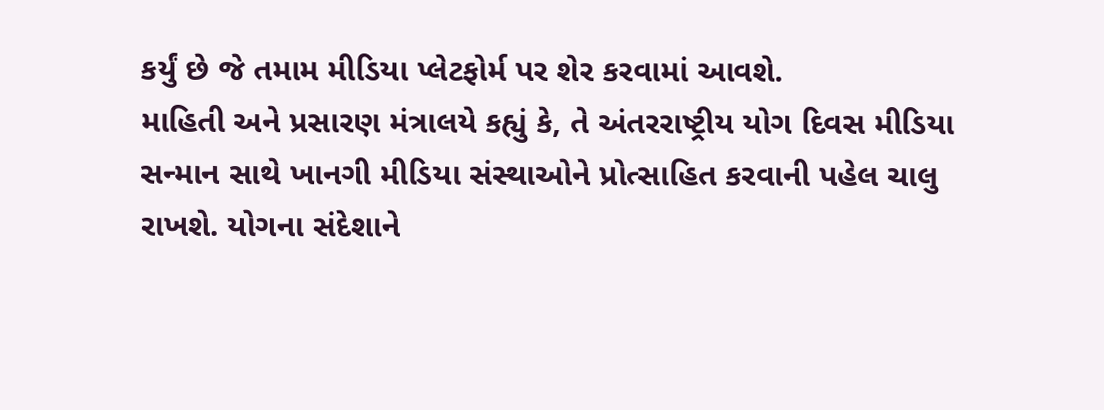કર્યું છે જે તમામ મીડિયા પ્લેટફોર્મ પર શેર કરવામાં આવશે.
માહિતી અને પ્રસારણ મંત્રાલયે કહ્યું કે, તે અંતરરાષ્ટ્રીય યોગ દિવસ મીડિયા સન્માન સાથે ખાનગી મીડિયા સંસ્થાઓને પ્રોત્સાહિત કરવાની પહેલ ચાલુ રાખશે. યોગના સંદેશાને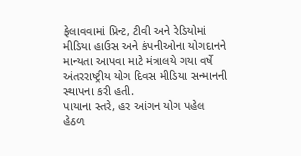ફેલાવવામાં પ્રિન્ટ, ટીવી અને રેડિયોમાં મીડિયા હાઉસ અને કંપનીઓના યોગદાનને માન્યતા આપવા માટે મંત્રાલયે ગયા વર્ષે અંતરરાષ્ટ્રીય યોગ દિવસ મીડિયા સન્માનની સ્થાપના કરી હતી.
પાયાના સ્તરે, હર આંગન યોગ પહેલ હેઠળ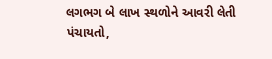લગભગ બે લાખ સ્થળોને આવરી લેતી પંચાયતો,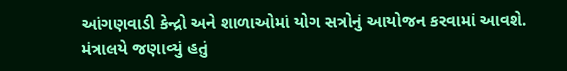આંગણવાડી કેન્દ્રો અને શાળાઓમાં યોગ સત્રોનું આયોજન કરવામાં આવશે. મંત્રાલયે જણાવ્યું હતું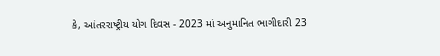કે, આંતરરાષ્ટ્રીય યોગ દિવસ - 2023 માં અનુમાનિત ભાગીદારી 23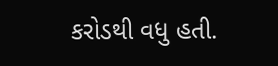કરોડથી વધુ હતી.